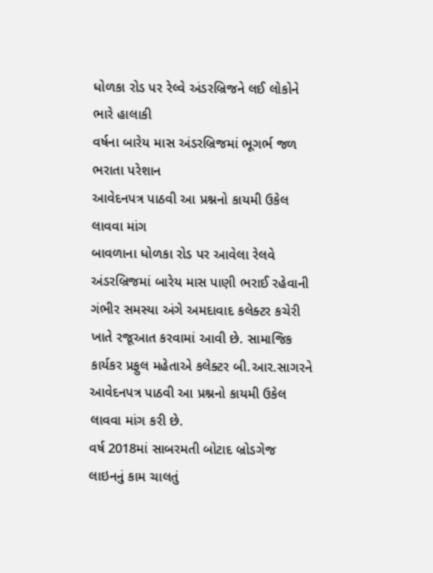ધોળકા રોડ પર રેલ્વે અંડરબ્રિજને લઈ લોકોને ભારે હાલાકી
વર્ષના બારેય માસ અંડરબ્રિજમાં ભૂગર્ભ જળ ભરાતા પરેશાન
આવેદનપત્ર પાઠવી આ પ્રશ્નનો કાયમી ઉકેલ લાવવા માંગ
બાવળાના ધોળકા રોડ પર આવેલા રેલવે અંડરબ્રિજમાં બારેય માસ પાણી ભરાઈ રહેવાની ગંભીર સમસ્યા અંગે અમદાવાદ કલેક્ટર કચેરી ખાતે રજૂઆત કરવામાં આવી છે. સામાજિક કાર્યકર પ્રફુલ મહેતાએ કલેક્ટર બી.આર.સાગરને આવેદનપત્ર પાઠવી આ પ્રશ્નનો કાયમી ઉકેલ લાવવા માંગ કરી છે.
વર્ષ 2018માં સાબરમતી બોટાદ બ્રોડગેજ લાઇનનું કામ ચાલતું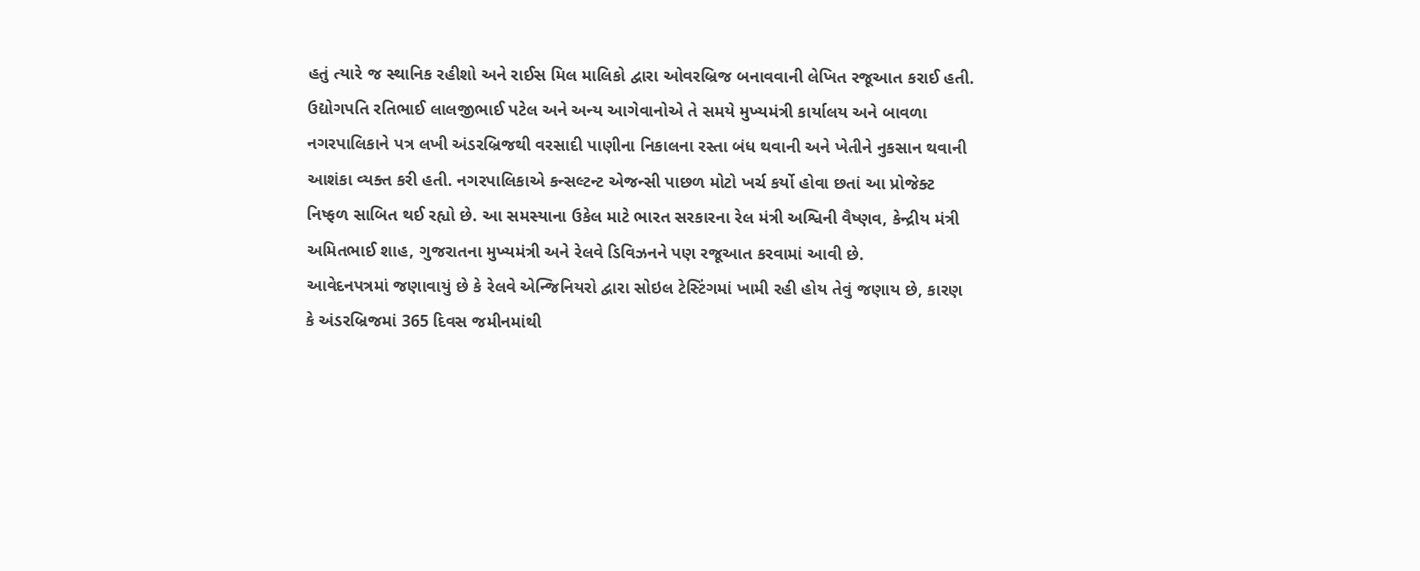હતું ત્યારે જ સ્થાનિક રહીશો અને રાઈસ મિલ માલિકો દ્વારા ઓવરબ્રિજ બનાવવાની લેખિત રજૂઆત કરાઈ હતી. ઉદ્યોગપતિ રતિભાઈ લાલજીભાઈ પટેલ અને અન્ય આગેવાનોએ તે સમયે મુખ્યમંત્રી કાર્યાલય અને બાવળા નગરપાલિકાને પત્ર લખી અંડરબ્રિજથી વરસાદી પાણીના નિકાલના રસ્તા બંધ થવાની અને ખેતીને નુકસાન થવાની આશંકા વ્યક્ત કરી હતી. નગરપાલિકાએ કન્સલ્ટન્ટ એજન્સી પાછળ મોટો ખર્ચ કર્યો હોવા છતાં આ પ્રોજેક્ટ નિષ્ફળ સાબિત થઈ રહ્યો છે. આ સમસ્યાના ઉકેલ માટે ભારત સરકારના રેલ મંત્રી અશ્વિની વૈષ્ણવ, કેન્દ્રીય મંત્રી અમિતભાઈ શાહ, ગુજરાતના મુખ્યમંત્રી અને રેલવે ડિવિઝનને પણ રજૂઆત કરવામાં આવી છે.
આવેદનપત્રમાં જણાવાયું છે કે રેલવે એન્જિનિયરો દ્વારા સોઇલ ટેસ્ટિંગમાં ખામી રહી હોય તેવું જણાય છે, કારણ કે અંડરબ્રિજમાં 365 દિવસ જમીનમાંથી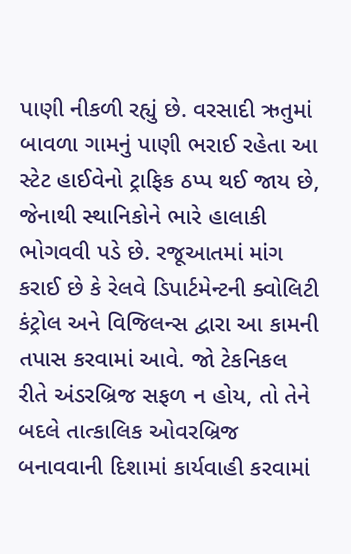પાણી નીકળી રહ્યું છે. વરસાદી ઋતુમાં બાવળા ગામનું પાણી ભરાઈ રહેતા આ સ્ટેટ હાઈવેનો ટ્રાફિક ઠપ્પ થઈ જાય છે, જેનાથી સ્થાનિકોને ભારે હાલાકી ભોગવવી પડે છે. રજૂઆતમાં માંગ કરાઈ છે કે રેલવે ડિપાર્ટમેન્ટની ક્વોલિટી કંટ્રોલ અને વિજિલન્સ દ્વારા આ કામની તપાસ કરવામાં આવે. જો ટેકનિકલ રીતે અંડરબ્રિજ સફળ ન હોય, તો તેને બદલે તાત્કાલિક ઓવરબ્રિજ બનાવવાની દિશામાં કાર્યવાહી કરવામાં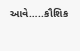આવે…..કૌશિક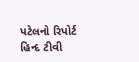પટેલનો રિપોર્ટ હિન્દ ટીવી